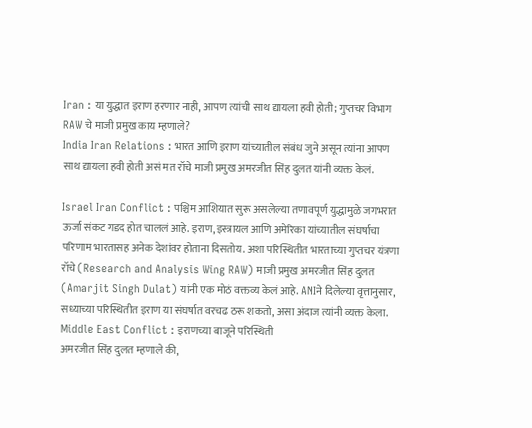Iran : या युद्धात इराण हरणार नाही, आपण त्यांची साथ द्यायला हवी होती; गुप्तचर विभाग RAW चे माजी प्रमुख काय म्हणाले?
India Iran Relations : भारत आणि इराण यांच्यातील संबंध जुने असून त्यांना आपण साथ द्यायला हवी होती असं मत रॉचे माजी प्रमुख अमरजीत सिंह दुलत यांनी व्यक्त केलं.

Israel Iran Conflict : पश्चिम आशियात सुरू असलेल्या तणावपूर्ण युद्धामुळे जगभरात ऊर्जा संकट गडद होत चाललं आहे. इराण, इस्त्रायल आणि अमेरिका यांच्यातील संघर्षाचा परिणाम भारतासह अनेक देशांवर होताना दिसतोय. अशा परिस्थितीत भारताच्या गुप्तचर यंत्रणा रॉचे (Research and Analysis Wing RAW) माजी प्रमुख अमरजीत सिंह दुलत (Amarjit Singh Dulat) यांनी एक मोठं वक्तव्य केलं आहे. ANIने दिलेल्या वृत्तानुसार, सध्याच्या परिस्थितीत इराण या संघर्षात वरचढ ठरू शकतो, असा अंदाज त्यांनी व्यक्त केला.
Middle East Conflict : इराणच्या बाजूने परिस्थिती
अमरजीत सिंह दुलत म्हणाले की,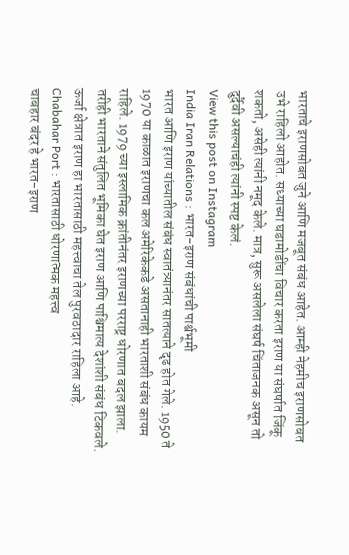भारताचे इराणसोबत जुने आणि मजबूत संबंध आहेत. आम्ही नेहमीच इराणसोबत उभे राहिलो आहोत. सध्याच्या घडामोडींचा विचार करता इराण या संघर्षात जिंकू शकतो, असेही त्यांनी नमूद केले. मात्र, सुरू असलेला संघर्ष चिंताजनक असून तो दुर्दैवी असल्याचंही त्यांनी स्पष्ट केलं.
View this post on Instagram
India Iran Relations : भारत-इराण संबंधांची पार्श्वभूमी
भारत आणि इराण यांच्यातील संबंध स्वातंत्र्यानंतर सातत्याने दृढ होत गेले. 1950 ते 1970 या काळात इराणचा कल अमेरिकेकडे असतानाही भारताशी संबंध कायम राहिले. 1979 च्या इस्लामिक क्रांतीनंतर इराणच्या परराष्ट्र धोरणात बदल झाला. तरीही भारताने संतुलित भूमिका घेत इराण आणि पाश्चिमात्य देशांशी संबंध टिकवले. ऊर्जा क्षेत्रात इराण हा भारतासाठी महत्त्वाचा तेल पुरवठादार राहिला आहे.
Chabahar Port : भारतासाठी धोरणात्मक महत्त्व
चाबहार बंदर हे भारत-इराण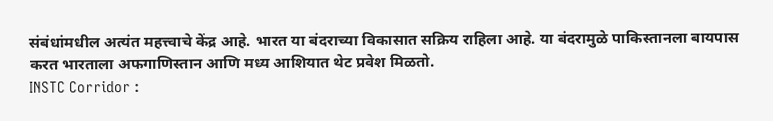संबंधांमधील अत्यंत महत्त्वाचे केंद्र आहे. भारत या बंदराच्या विकासात सक्रिय राहिला आहे. या बंदरामुळे पाकिस्तानला बायपास करत भारताला अफगाणिस्तान आणि मध्य आशियात थेट प्रवेश मिळतो.
INSTC Corridor :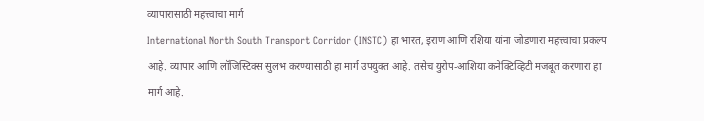व्यापारासाठी महत्त्वाचा मार्ग
International North South Transport Corridor (INSTC) हा भारत, इराण आणि रशिया यांना जोडणारा महत्त्वाचा प्रकल्प आहे. व्यापार आणि लॉजिस्टिक्स सुलभ करण्यासाठी हा मार्ग उपयुक्त आहे. तसेच युरोप-आशिया कनेक्टिव्हिटी मजबूत करणारा हा मार्ग आहे.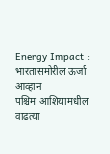Energy Impact : भारतासमोरील ऊर्जा आव्हान
पश्चिम आशियामधील वाढत्या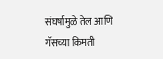संघर्षामुळे तेल आणि गॅसच्या किमती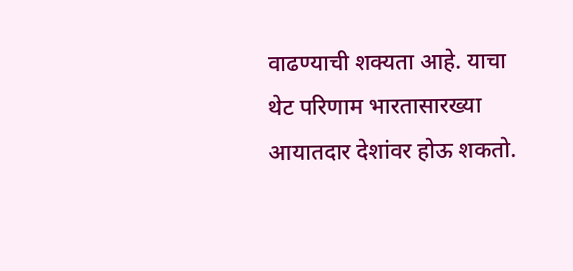वाढण्याची शक्यता आहे. याचा थेट परिणाम भारतासारख्या आयातदार देशांवर होऊ शकतो.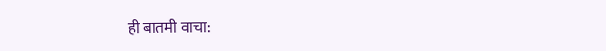ही बातमी वाचा: